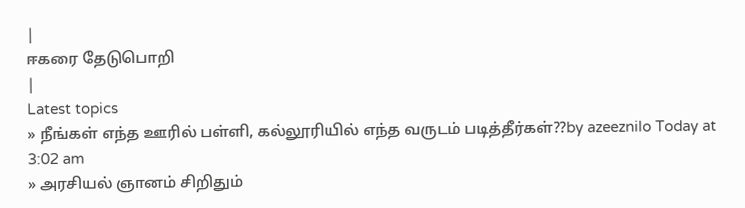|
ஈகரை தேடுபொறி
|
Latest topics
» நீங்கள் எந்த ஊரில் பள்ளி, கல்லூரியில் எந்த வருடம் படித்தீர்கள்??by azeeznilo Today at 3:02 am
» அரசியல் ஞானம் சிறிதும்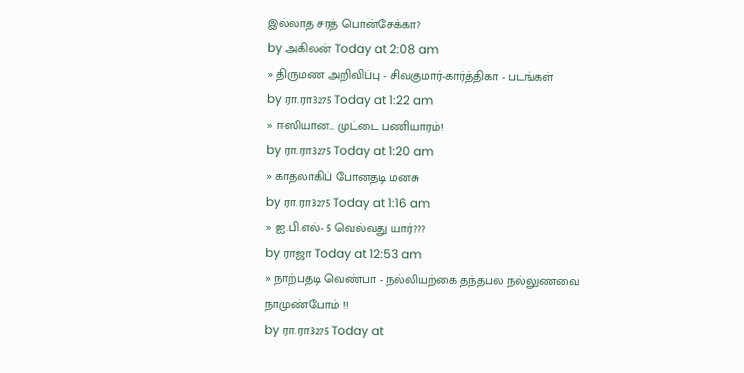இல்லாத சரத் பொன்சேக்கா?
by அகிலன் Today at 2:08 am
» திருமண அறிவிப்பு - சிவகுமார்-கார்த்திகா - படங்கள்
by ரா.ரா3275 Today at 1:22 am
» ஈஸியான... முட்டை பணியாரம்!
by ரா.ரா3275 Today at 1:20 am
» காதலாகிப் போனதடி மனசு
by ரா.ரா3275 Today at 1:16 am
» ஐ.பி.எல்- 5 வெல்வது யார்???
by ராஜா Today at 12:53 am
» நாற்பதடி வெண்பா - நல்லியற்கை தந்தபல நல்லுணவை நாமுண்போம் !!
by ரா.ரா3275 Today at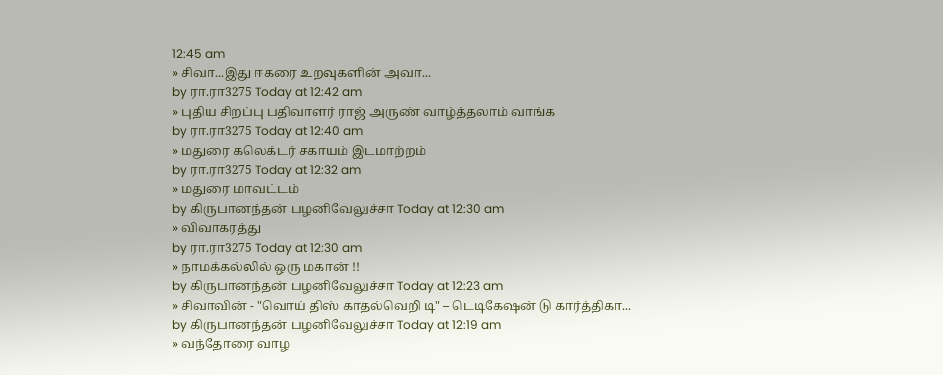12:45 am
» சிவா...இது ஈகரை உறவுகளின் அவா...
by ரா.ரா3275 Today at 12:42 am
» புதிய சிறப்பு பதிவாளர் ராஜ் அருண் வாழ்த்தலாம் வாங்க
by ரா.ரா3275 Today at 12:40 am
» மதுரை கலெக்டர் சகாயம் இடமாற்றம்
by ரா.ரா3275 Today at 12:32 am
» மதுரை மாவட்டம்
by கிருபானந்தன் பழனிவேலுச்சா Today at 12:30 am
» விவாகரத்து
by ரா.ரா3275 Today at 12:30 am
» நாமக்கல்லில் ஒரு மகான் !!
by கிருபானந்தன் பழனிவேலுச்சா Today at 12:23 am
» சிவாவின் - "வொய் திஸ் காதல்வெறி டி" – டெடிகேஷன் டு கார்த்திகா...
by கிருபானந்தன் பழனிவேலுச்சா Today at 12:19 am
» வந்தோரை வாழ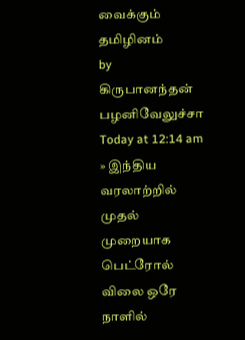வைக்கும் தமிழினம்
by கிருபானந்தன் பழனிவேலுச்சா Today at 12:14 am
» இந்திய வரலாற்றில் முதல் முறையாக பெட்ரோல் விலை ஒரே நாளில்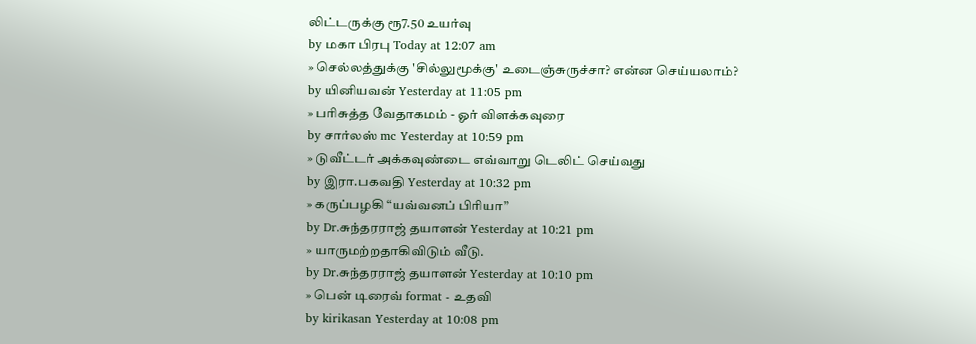லிட்டருக்கு ரூ7.50 உயர்வு
by மகா பிரபு Today at 12:07 am
» செல்லத்துக்கு 'சில்லுமூக்கு' உடைஞ்சுருச்சா? என்ன செய்யலாம்?
by யினியவன் Yesterday at 11:05 pm
» பரிசுத்த வேதாகமம் - ஓர் விளக்கவுரை
by சார்லஸ் mc Yesterday at 10:59 pm
» டுவீட்டர் அக்கவுண்டை எவ்வாறு டெலிட் செய்வது
by இரா.பகவதி Yesterday at 10:32 pm
» கருப்பழகி “யவ்வனப் பிரியா”
by Dr.சுந்தரராஜ் தயாளன் Yesterday at 10:21 pm
» யாருமற்றதாகிவிடும் வீடு.
by Dr.சுந்தரராஜ் தயாளன் Yesterday at 10:10 pm
» பென் டிரைவ் format - உதவி
by kirikasan Yesterday at 10:08 pm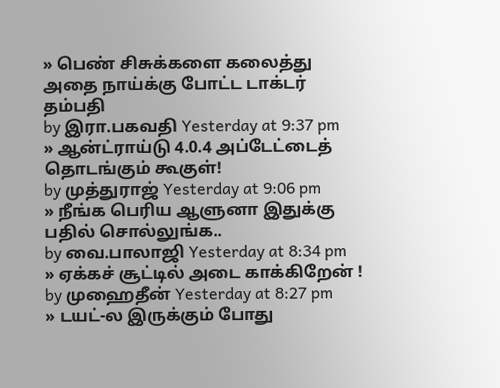» பெண் சிசுக்களை கலைத்து அதை நாய்க்கு போட்ட டாக்டர் தம்பதி
by இரா.பகவதி Yesterday at 9:37 pm
» ஆன்ட்ராய்டு 4.0.4 அப்டேட்டைத் தொடங்கும் கூகுள்!
by முத்துராஜ் Yesterday at 9:06 pm
» நீங்க பெரிய ஆளுனா இதுக்கு பதில் சொல்லுங்க..
by வை.பாலாஜி Yesterday at 8:34 pm
» ஏக்கச் சூட்டில் அடை காக்கிறேன் !
by முஹைதீன் Yesterday at 8:27 pm
» டயட்-ல இருக்கும் போது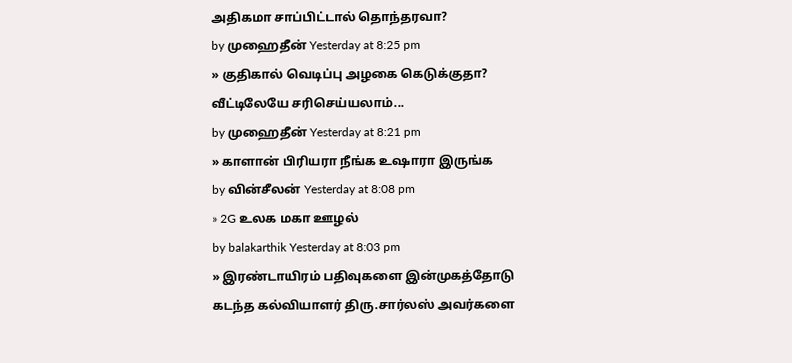அதிகமா சாப்பிட்டால் தொந்தரவா?
by முஹைதீன் Yesterday at 8:25 pm
» குதிகால் வெடிப்பு அழகை கெடுக்குதா? வீட்டிலேயே சரிசெய்யலாம்...
by முஹைதீன் Yesterday at 8:21 pm
» காளான் பிரியரா நீங்க உஷாரா இருங்க
by வின்சீலன் Yesterday at 8:08 pm
» 2G உலக மகா ஊழல்
by balakarthik Yesterday at 8:03 pm
» இரண்டாயிரம் பதிவுகளை இன்முகத்தோடு கடந்த கல்வியாளர் திரு.சார்லஸ் அவர்களை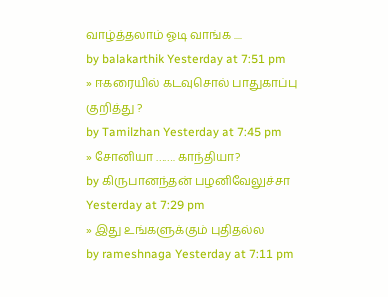வாழ்த்தலாம் ஓடி வாங்க ....
by balakarthik Yesterday at 7:51 pm
» ஈகரையில் கடவுசொல் பாதுகாப்பு குறித்து ?
by Tamilzhan Yesterday at 7:45 pm
» சோனியா ……. காந்தியா?
by கிருபானந்தன் பழனிவேலுச்சா Yesterday at 7:29 pm
» இது உங்களுக்கும் புதிதல்ல
by rameshnaga Yesterday at 7:11 pm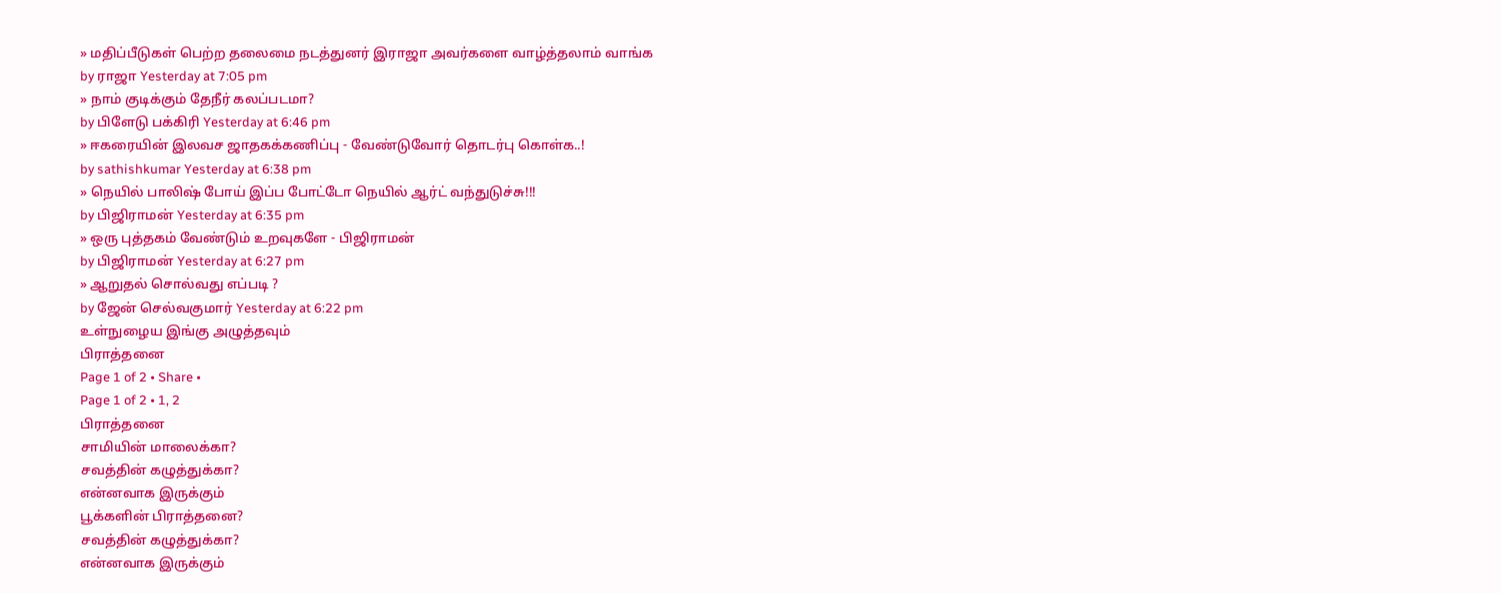» மதிப்பீடுகள் பெற்ற தலைமை நடத்துனர் இராஜா அவர்களை வாழ்த்தலாம் வாங்க
by ராஜா Yesterday at 7:05 pm
» நாம் குடிக்கும் தேநீர் கலப்படமா?
by பிளேடு பக்கிரி Yesterday at 6:46 pm
» ஈகரையின் இலவச ஜாதகக்கணிப்பு - வேண்டுவோர் தொடர்பு கொள்க..!
by sathishkumar Yesterday at 6:38 pm
» நெயில் பாலிஷ் போய் இப்ப போட்டோ நெயில் ஆர்ட் வந்துடுச்சு!!!
by பிஜிராமன் Yesterday at 6:35 pm
» ஒரு புத்தகம் வேண்டும் உறவுகளே - பிஜிராமன்
by பிஜிராமன் Yesterday at 6:27 pm
» ஆறுதல் சொல்வது எப்படி ?
by ஜேன் செல்வகுமார் Yesterday at 6:22 pm
உள்நுழைய இங்கு அழுத்தவும்
பிராத்தனை
Page 1 of 2 • Share •
Page 1 of 2 • 1, 2
பிராத்தனை
சாமியின் மாலைக்கா?
சவத்தின் கழுத்துக்கா?
என்னவாக இருக்கும்
பூக்களின் பிராத்தனை?
சவத்தின் கழுத்துக்கா?
என்னவாக இருக்கும்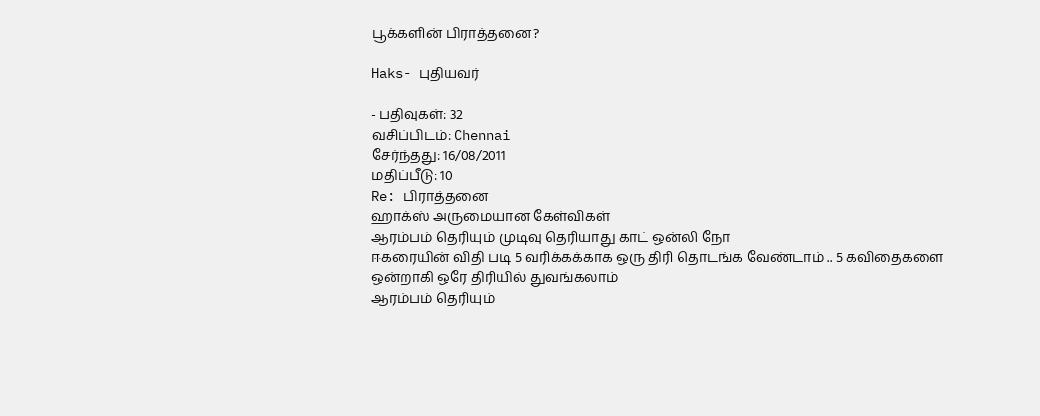பூக்களின் பிராத்தனை?

Haks- புதியவர்

- பதிவுகள்: 32
வசிப்பிடம்: Chennai
சேர்ந்தது: 16/08/2011
மதிப்பீடு: 10
Re: பிராத்தனை
ஹாக்ஸ் அருமையான கேள்விகள்
ஆரம்பம் தெரியும் முடிவு தெரியாது காட் ஒன்லி நோ
ஈகரையின் விதி படி 5 வரிக்கக்காக ஒரு திரி தொடங்க வேண்டாம் .. 5 கவிதைகளை ஒன்றாகி ஒரே திரியில் துவங்கலாம்
ஆரம்பம் தெரியும்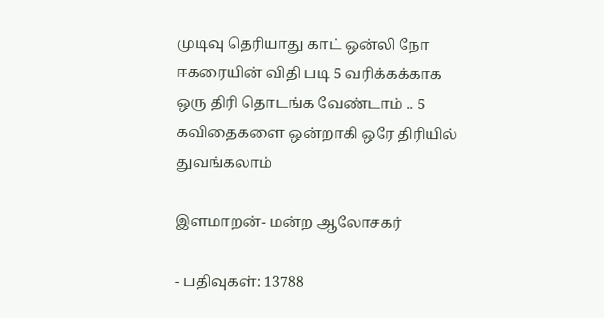முடிவு தெரியாது காட் ஒன்லி நோ
ஈகரையின் விதி படி 5 வரிக்கக்காக ஒரு திரி தொடங்க வேண்டாம் .. 5 கவிதைகளை ஒன்றாகி ஒரே திரியில் துவங்கலாம்

இளமாறன்- மன்ற ஆலோசகர்

- பதிவுகள்: 13788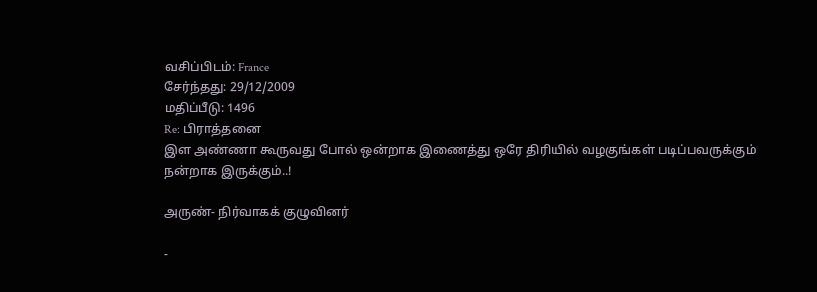வசிப்பிடம்: France
சேர்ந்தது: 29/12/2009
மதிப்பீடு: 1496
Re: பிராத்தனை
இள அண்ணா கூருவது போல் ஒன்றாக இணைத்து ஒரே திரியில் வழகுங்கள் படிப்பவருக்கும் நன்றாக இருக்கும்..!

அருண்- நிர்வாகக் குழுவினர்

-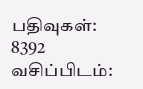பதிவுகள்: 8392
வசிப்பிடம்: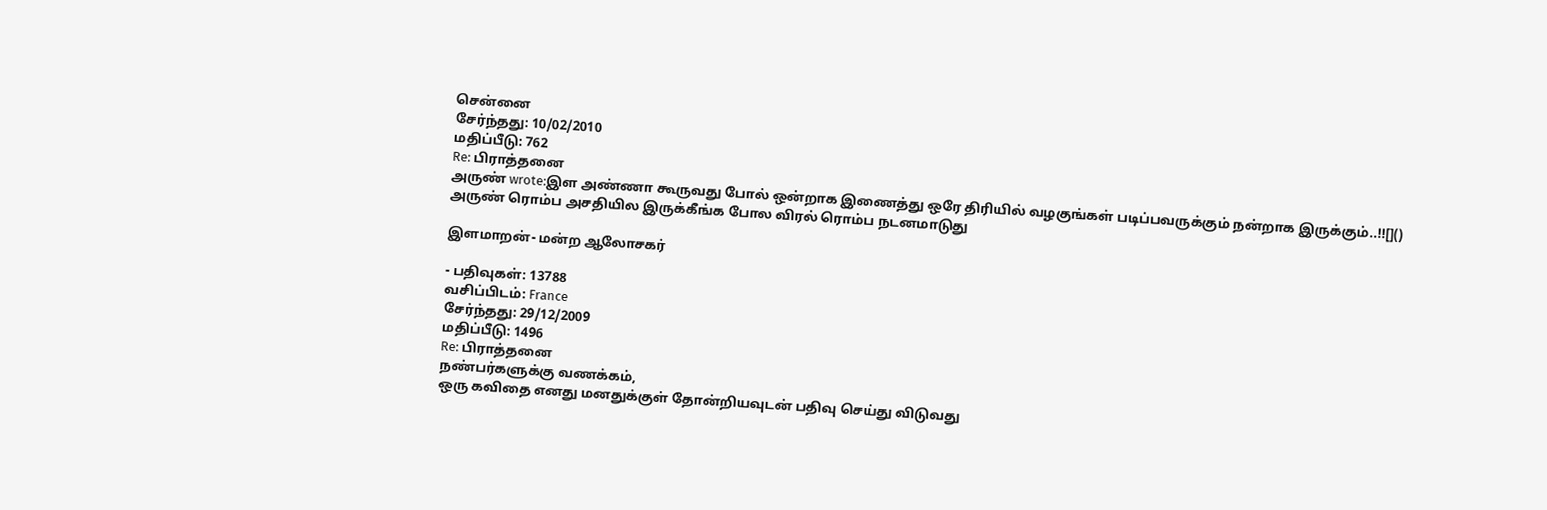சென்னை
சேர்ந்தது: 10/02/2010
மதிப்பீடு: 762
Re: பிராத்தனை
அருண் wrote:இள அண்ணா கூருவது போல் ஒன்றாக இணைத்து ஒரே திரியில் வழகுங்கள் படிப்பவருக்கும் நன்றாக இருக்கும்..!![]()
அருண் ரொம்ப அசதியில இருக்கீங்க போல விரல் ரொம்ப நடனமாடுது

இளமாறன்- மன்ற ஆலோசகர்

- பதிவுகள்: 13788
வசிப்பிடம்: France
சேர்ந்தது: 29/12/2009
மதிப்பீடு: 1496
Re: பிராத்தனை
நண்பர்களுக்கு வணக்கம்,
ஒரு கவிதை எனது மனதுக்குள் தோன்றியவுடன் பதிவு செய்து விடுவது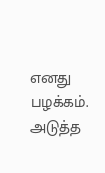எனது பழக்கம். அடுத்த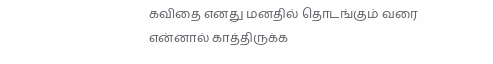கவிதை எனது மனதில் தொடங்கும் வரை என்னால் காத்திருக்க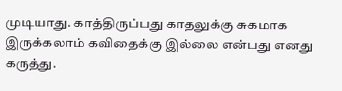முடியாது. காத்திருப்பது காதலுக்கு சுகமாக இருக்கலாம் கவிதைக்கு இல்லை என்பது எனது கருத்து.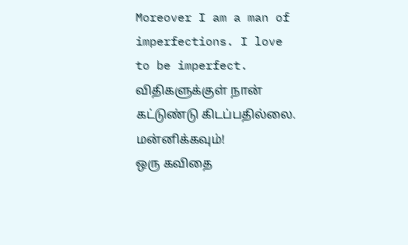Moreover I am a man of imperfections. I love to be imperfect. விதிகளுக்குள் நான் கட்டுண்டு கிடப்பதில்லை. மன்னிக்கவும்!
ஒரு கவிதை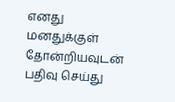எனது மனதுக்குள் தோன்றியவுடன் பதிவு செய்து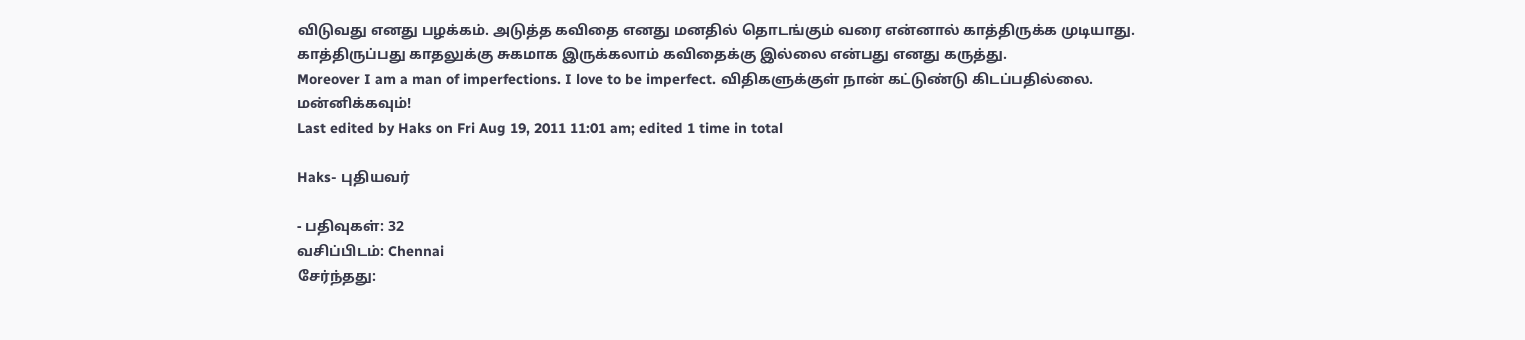விடுவது எனது பழக்கம். அடுத்த கவிதை எனது மனதில் தொடங்கும் வரை என்னால் காத்திருக்க முடியாது. காத்திருப்பது காதலுக்கு சுகமாக இருக்கலாம் கவிதைக்கு இல்லை என்பது எனது கருத்து.
Moreover I am a man of imperfections. I love to be imperfect. விதிகளுக்குள் நான் கட்டுண்டு கிடப்பதில்லை. மன்னிக்கவும்!
Last edited by Haks on Fri Aug 19, 2011 11:01 am; edited 1 time in total

Haks- புதியவர்

- பதிவுகள்: 32
வசிப்பிடம்: Chennai
சேர்ந்தது: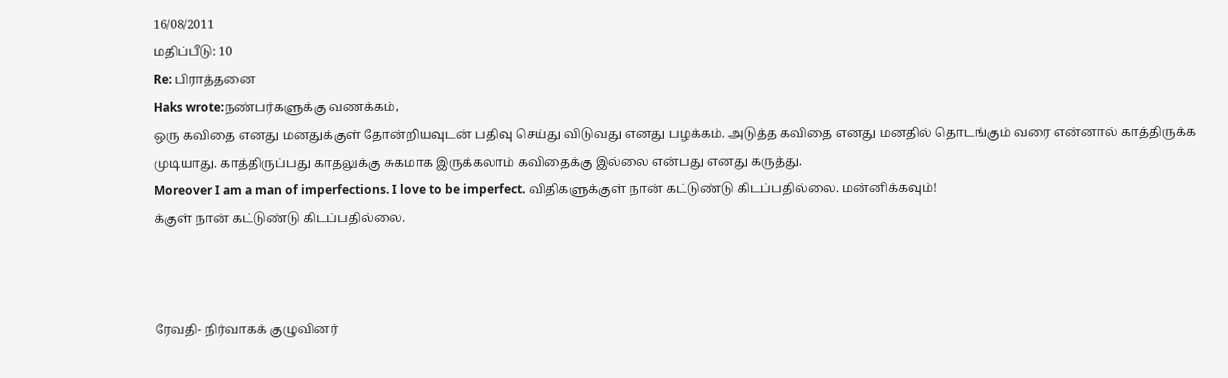16/08/2011
மதிப்பீடு: 10
Re: பிராத்தனை
Haks wrote:நண்பர்களுக்கு வணக்கம்,
ஒரு கவிதை எனது மனதுக்குள் தோன்றியவுடன் பதிவு செய்து விடுவது எனது பழக்கம். அடுத்த கவிதை எனது மனதில் தொடங்கும் வரை என்னால் காத்திருக்க முடியாது. காத்திருப்பது காதலுக்கு சுகமாக இருக்கலாம் கவிதைக்கு இல்லை என்பது எனது கருத்து.
Moreover I am a man of imperfections. I love to be imperfect. விதிகளுக்குள் நான் கட்டுண்டு கிடப்பதில்லை. மன்னிக்கவும்!
க்குள் நான் கட்டுண்டு கிடப்பதில்லை.



ரேவதி- நிர்வாகக் குழுவினர்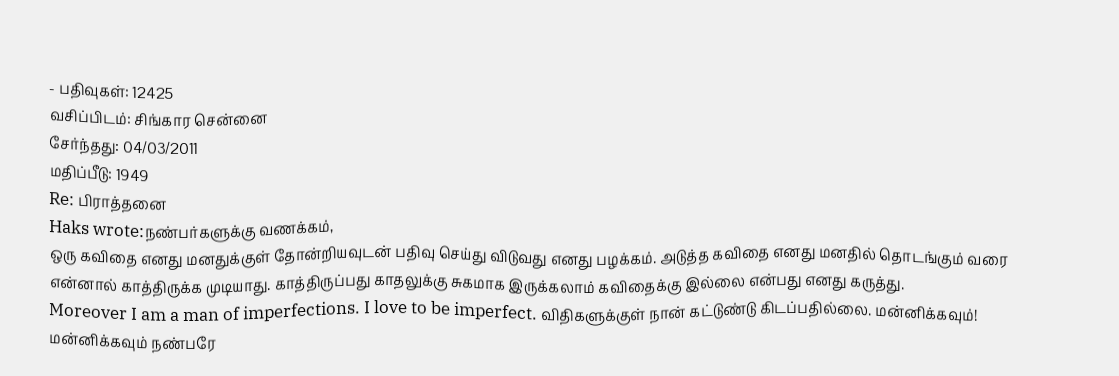- பதிவுகள்: 12425
வசிப்பிடம்: சிங்கார சென்னை
சேர்ந்தது: 04/03/2011
மதிப்பீடு: 1949
Re: பிராத்தனை
Haks wrote:நண்பர்களுக்கு வணக்கம்,
ஒரு கவிதை எனது மனதுக்குள் தோன்றியவுடன் பதிவு செய்து விடுவது எனது பழக்கம். அடுத்த கவிதை எனது மனதில் தொடங்கும் வரை என்னால் காத்திருக்க முடியாது. காத்திருப்பது காதலுக்கு சுகமாக இருக்கலாம் கவிதைக்கு இல்லை என்பது எனது கருத்து.
Moreover I am a man of imperfections. I love to be imperfect. விதிகளுக்குள் நான் கட்டுண்டு கிடப்பதில்லை. மன்னிக்கவும்!
மன்னிக்கவும் நண்பரே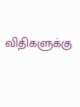விதிகளுக்கு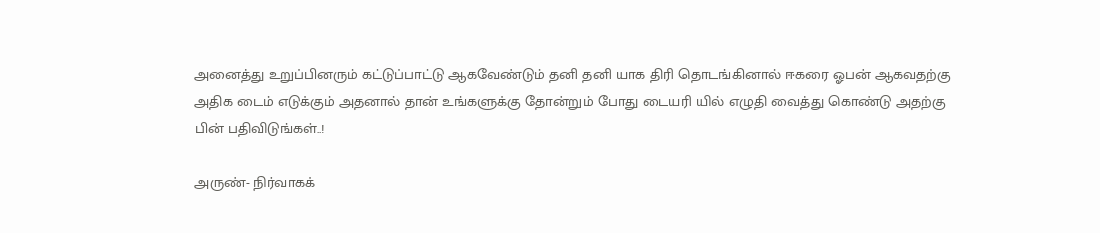அனைத்து உறுப்பினரும் கட்டுப்பாட்டு ஆகவேண்டும் தனி தனி யாக திரி தொடங்கினால் ஈகரை ஓபன் ஆகவதற்கு அதிக டைம் எடுக்கும் அதனால் தான் உங்களுக்கு தோன்றும் போது டையரி யில் எழுதி வைத்து கொண்டு அதற்கு பின் பதிவிடுங்கள்..!

அருண்- நிர்வாகக்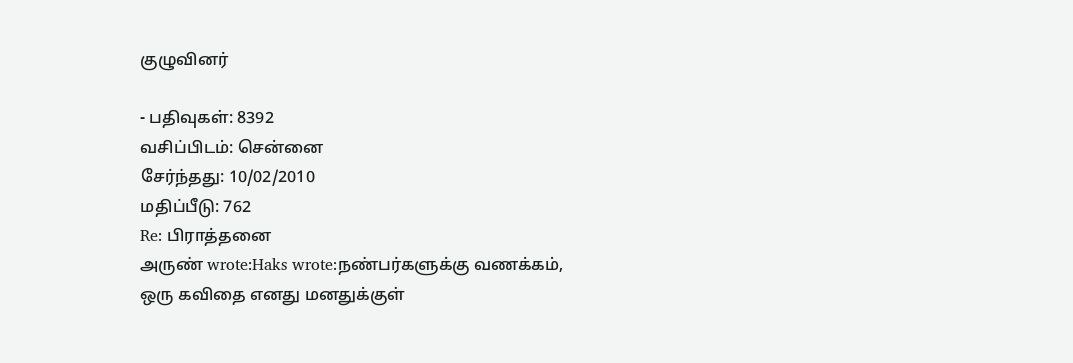குழுவினர்

- பதிவுகள்: 8392
வசிப்பிடம்: சென்னை
சேர்ந்தது: 10/02/2010
மதிப்பீடு: 762
Re: பிராத்தனை
அருண் wrote:Haks wrote:நண்பர்களுக்கு வணக்கம்,
ஒரு கவிதை எனது மனதுக்குள்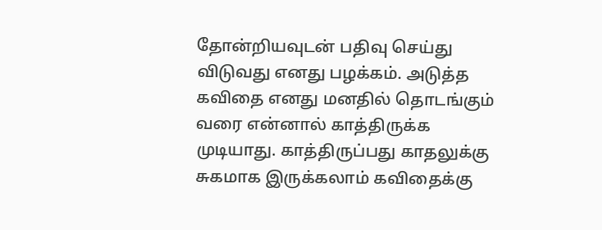தோன்றியவுடன் பதிவு செய்து விடுவது எனது பழக்கம். அடுத்த கவிதை எனது மனதில் தொடங்கும் வரை என்னால் காத்திருக்க முடியாது. காத்திருப்பது காதலுக்கு சுகமாக இருக்கலாம் கவிதைக்கு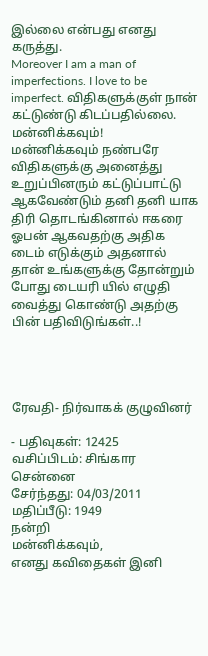இல்லை என்பது எனது கருத்து.
Moreover I am a man of imperfections. I love to be imperfect. விதிகளுக்குள் நான் கட்டுண்டு கிடப்பதில்லை. மன்னிக்கவும்!
மன்னிக்கவும் நண்பரே விதிகளுக்கு அனைத்து உறுப்பினரும் கட்டுப்பாட்டு ஆகவேண்டும் தனி தனி யாக திரி தொடங்கினால் ஈகரை ஓபன் ஆகவதற்கு அதிக டைம் எடுக்கும் அதனால் தான் உங்களுக்கு தோன்றும் போது டையரி யில் எழுதி வைத்து கொண்டு அதற்கு பின் பதிவிடுங்கள்..!




ரேவதி- நிர்வாகக் குழுவினர்

- பதிவுகள்: 12425
வசிப்பிடம்: சிங்கார சென்னை
சேர்ந்தது: 04/03/2011
மதிப்பீடு: 1949
நன்றி
மன்னிக்கவும்,
எனது கவிதைகள் இனி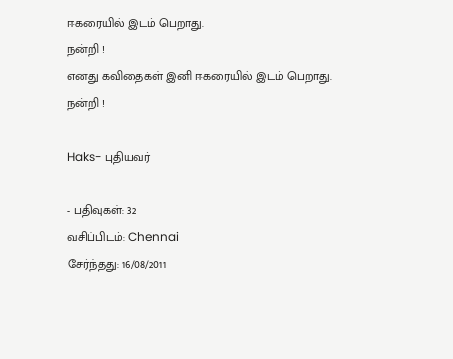ஈகரையில் இடம் பெறாது.
நன்றி !
எனது கவிதைகள் இனி ஈகரையில் இடம் பெறாது.
நன்றி !

Haks- புதியவர்

- பதிவுகள்: 32
வசிப்பிடம்: Chennai
சேர்ந்தது: 16/08/2011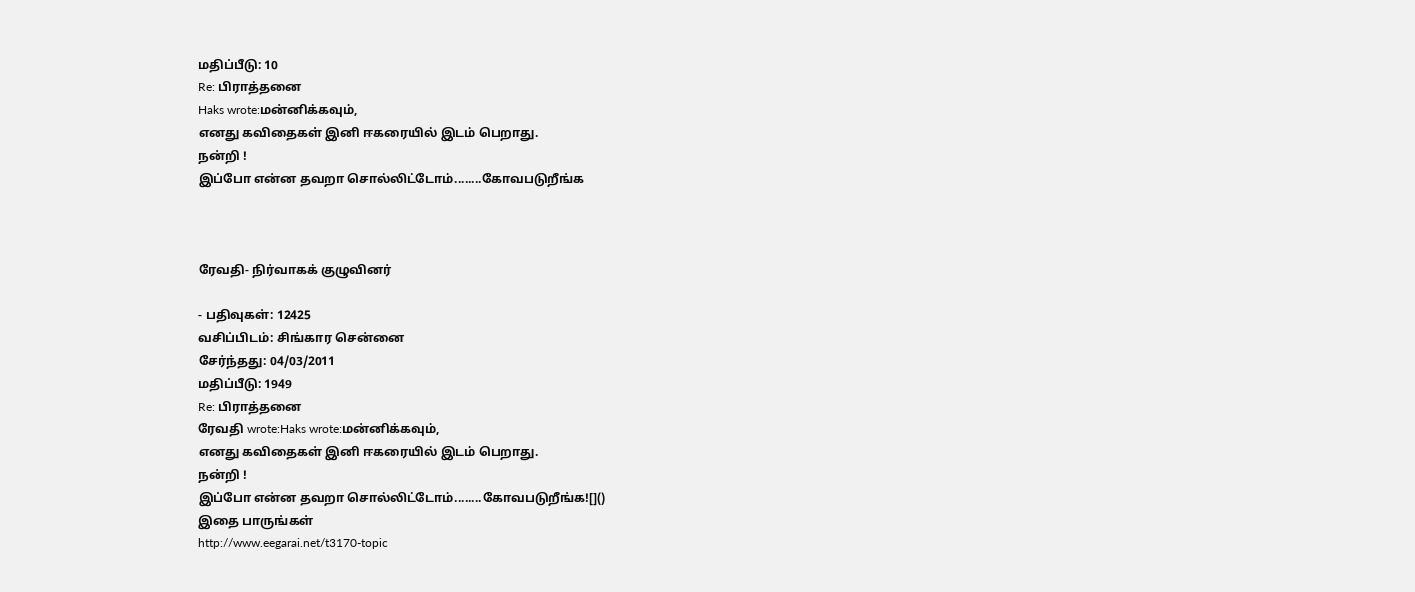மதிப்பீடு: 10
Re: பிராத்தனை
Haks wrote:மன்னிக்கவும்,
எனது கவிதைகள் இனி ஈகரையில் இடம் பெறாது.
நன்றி !
இப்போ என்ன தவறா சொல்லிட்டோம்........கோவபடுறீங்க



ரேவதி- நிர்வாகக் குழுவினர்

- பதிவுகள்: 12425
வசிப்பிடம்: சிங்கார சென்னை
சேர்ந்தது: 04/03/2011
மதிப்பீடு: 1949
Re: பிராத்தனை
ரேவதி wrote:Haks wrote:மன்னிக்கவும்,
எனது கவிதைகள் இனி ஈகரையில் இடம் பெறாது.
நன்றி !
இப்போ என்ன தவறா சொல்லிட்டோம்........கோவபடுறீங்க![]()
இதை பாருங்கள்
http://www.eegarai.net/t3170-topic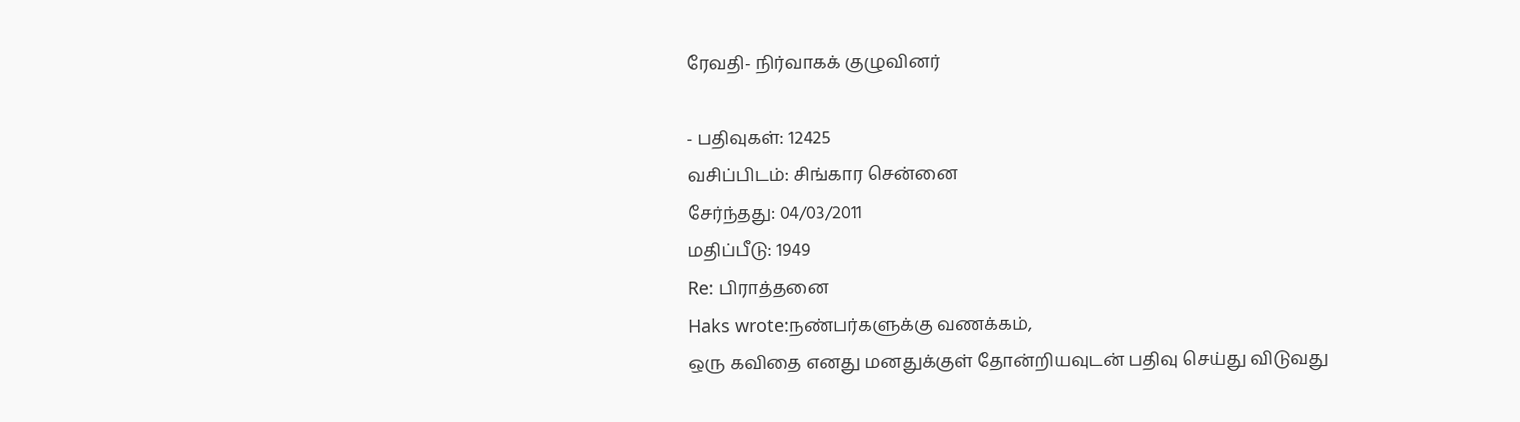ரேவதி- நிர்வாகக் குழுவினர்

- பதிவுகள்: 12425
வசிப்பிடம்: சிங்கார சென்னை
சேர்ந்தது: 04/03/2011
மதிப்பீடு: 1949
Re: பிராத்தனை
Haks wrote:நண்பர்களுக்கு வணக்கம்,
ஒரு கவிதை எனது மனதுக்குள் தோன்றியவுடன் பதிவு செய்து விடுவது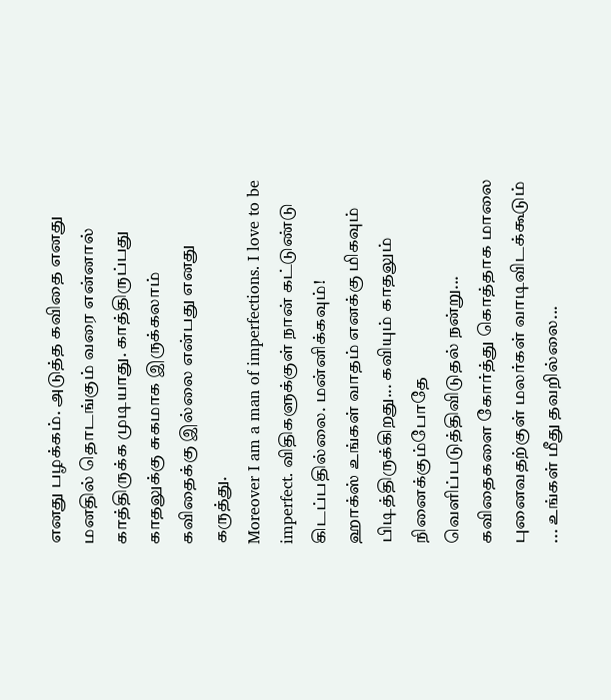எனது பழக்கம். அடுத்த கவிதை எனது மனதில் தொடங்கும் வரை என்னால் காத்திருக்க முடியாது. காத்திருப்பது காதலுக்கு சுகமாக இருக்கலாம் கவிதைக்கு இல்லை என்பது எனது கருத்து.
Moreover I am a man of imperfections. I love to be imperfect. விதிகளுக்குள் நான் கட்டுண்டு கிடப்பதில்லை. மன்னிக்கவும்!
ஹாக்ஸ் உங்கள் வாதம் எனக்கு மிகவும் பிடித்திருக்கிறது... கவியும் காதலும் நினைக்கும்போதே வெளிப்படுத்திவிடுதல் நன்று... கவிதைகளை கோர்த்து கொத்தாக மாலை புனைவதற்குள் மலர்கள் வாடிவிடக்கூடும் ... உங்கள் மீது தவறில்லை...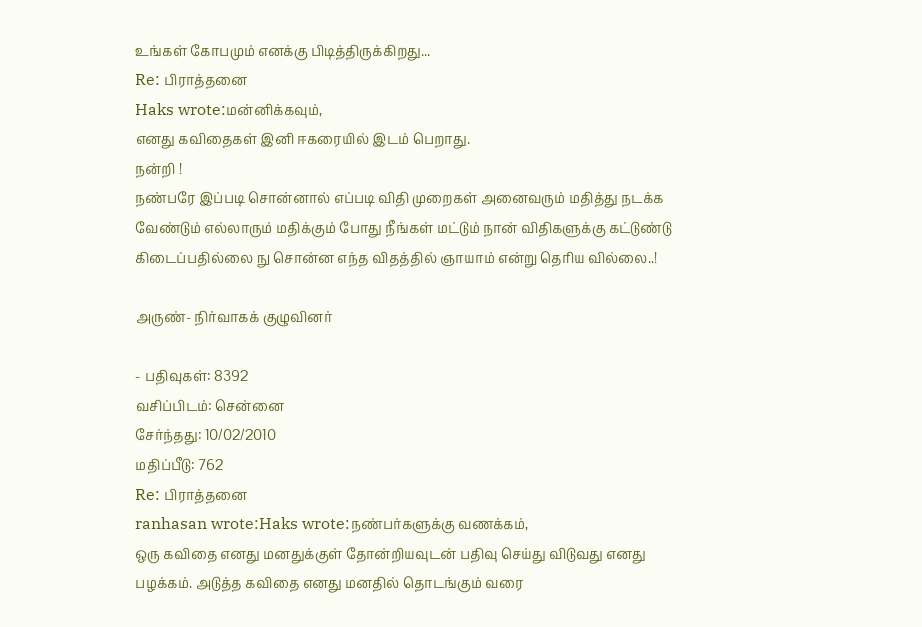உங்கள் கோபமும் எனக்கு பிடித்திருக்கிறது...
Re: பிராத்தனை
Haks wrote:மன்னிக்கவும்,
எனது கவிதைகள் இனி ஈகரையில் இடம் பெறாது.
நன்றி !
நண்பரே இப்படி சொன்னால் எப்படி விதி முறைகள் அனைவரும் மதித்து நடக்க வேண்டும் எல்லாரும் மதிக்கும் போது நீங்கள் மட்டும் நான் விதிகளுக்கு கட்டுண்டு கிடைப்பதில்லை நு சொன்ன எந்த விதத்தில் ஞாயாம் என்று தெரிய வில்லை..!

அருண்- நிர்வாகக் குழுவினர்

- பதிவுகள்: 8392
வசிப்பிடம்: சென்னை
சேர்ந்தது: 10/02/2010
மதிப்பீடு: 762
Re: பிராத்தனை
ranhasan wrote:Haks wrote:நண்பர்களுக்கு வணக்கம்,
ஒரு கவிதை எனது மனதுக்குள் தோன்றியவுடன் பதிவு செய்து விடுவது எனது பழக்கம். அடுத்த கவிதை எனது மனதில் தொடங்கும் வரை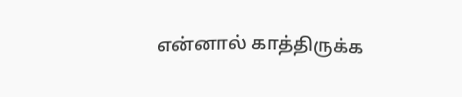என்னால் காத்திருக்க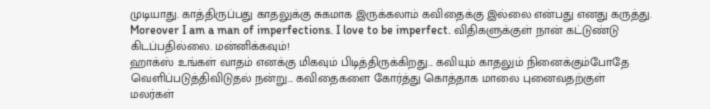முடியாது. காத்திருப்பது காதலுக்கு சுகமாக இருக்கலாம் கவிதைக்கு இல்லை என்பது எனது கருத்து.
Moreover I am a man of imperfections. I love to be imperfect. விதிகளுக்குள் நான் கட்டுண்டு கிடப்பதில்லை. மன்னிக்கவும்!
ஹாக்ஸ் உங்கள் வாதம் எனக்கு மிகவும் பிடித்திருக்கிறது... கவியும் காதலும் நினைக்கும்போதே வெளிப்படுத்திவிடுதல் நன்று... கவிதைகளை கோர்த்து கொத்தாக மாலை புனைவதற்குள் மலர்கள்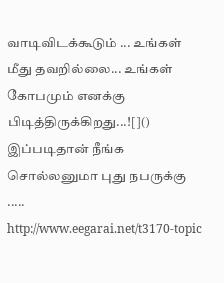வாடிவிடக்கூடும் ... உங்கள் மீது தவறில்லை... உங்கள் கோபமும் எனக்கு பிடித்திருக்கிறது...![]()
இப்படிதான் நீங்க சொல்லனுமா புது நபருக்கு .....
http://www.eegarai.net/t3170-topic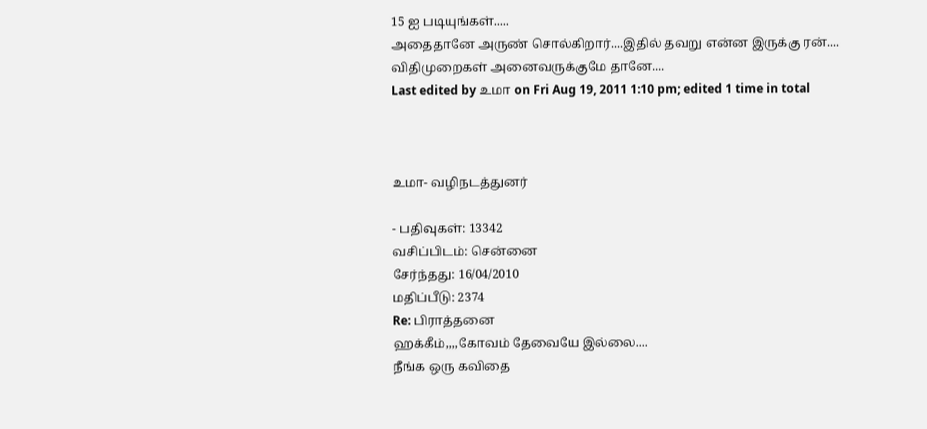15 ஐ படியுங்கள்.....
அதைதானே அருண் சொல்கிறார்....இதில் தவறு என்ன இருக்கு ரன்....
விதிமுறைகள் அனைவருக்குமே தானே....
Last edited by உமா on Fri Aug 19, 2011 1:10 pm; edited 1 time in total



உமா- வழிநடத்துனர்

- பதிவுகள்: 13342
வசிப்பிடம்: சென்னை
சேர்ந்தது: 16/04/2010
மதிப்பீடு: 2374
Re: பிராத்தனை
ஹக்கீம்,,,,கோவம் தேவையே இல்லை....
நீங்க ஒரு கவிதை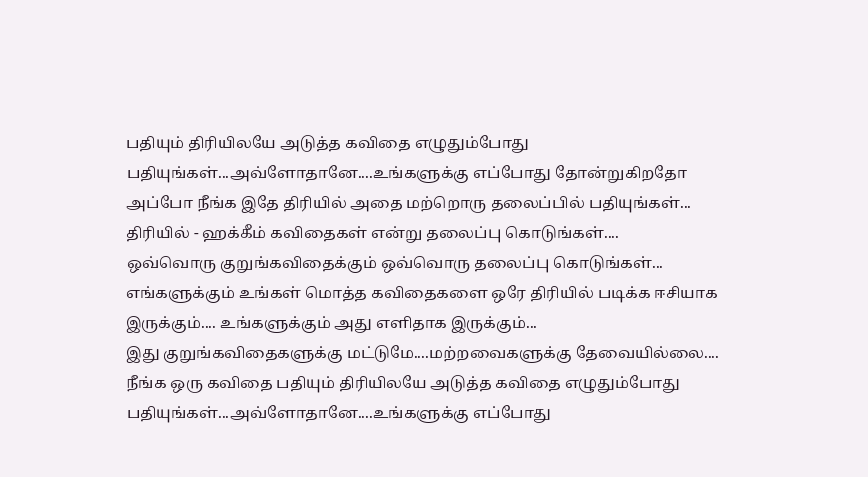பதியும் திரியிலயே அடுத்த கவிதை எழுதும்போது பதியுங்கள்...அவ்ளோதானே....உங்களுக்கு எப்போது தோன்றுகிறதோ அப்போ நீங்க இதே திரியில் அதை மற்றொரு தலைப்பில் பதியுங்கள்...
திரியில் - ஹக்கீம் கவிதைகள் என்று தலைப்பு கொடுங்கள்....
ஒவ்வொரு குறுங்கவிதைக்கும் ஒவ்வொரு தலைப்பு கொடுங்கள்...
எங்களுக்கும் உங்கள் மொத்த கவிதைகளை ஒரே திரியில் படிக்க ஈசியாக இருக்கும்.... உங்களுக்கும் அது எளிதாக இருக்கும்...
இது குறுங்கவிதைகளுக்கு மட்டுமே....மற்றவைகளுக்கு தேவையில்லை....
நீங்க ஒரு கவிதை பதியும் திரியிலயே அடுத்த கவிதை எழுதும்போது பதியுங்கள்...அவ்ளோதானே....உங்களுக்கு எப்போது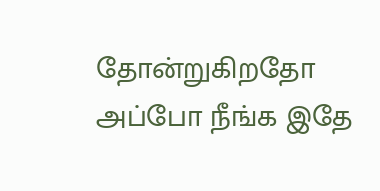தோன்றுகிறதோ அப்போ நீங்க இதே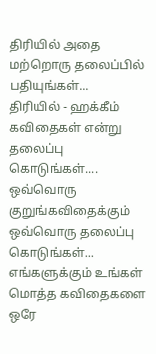திரியில் அதை மற்றொரு தலைப்பில் பதியுங்கள்...
திரியில் - ஹக்கீம் கவிதைகள் என்று தலைப்பு கொடுங்கள்....
ஒவ்வொரு குறுங்கவிதைக்கும் ஒவ்வொரு தலைப்பு கொடுங்கள்...
எங்களுக்கும் உங்கள் மொத்த கவிதைகளை ஒரே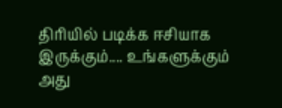திரியில் படிக்க ஈசியாக இருக்கும்.... உங்களுக்கும் அது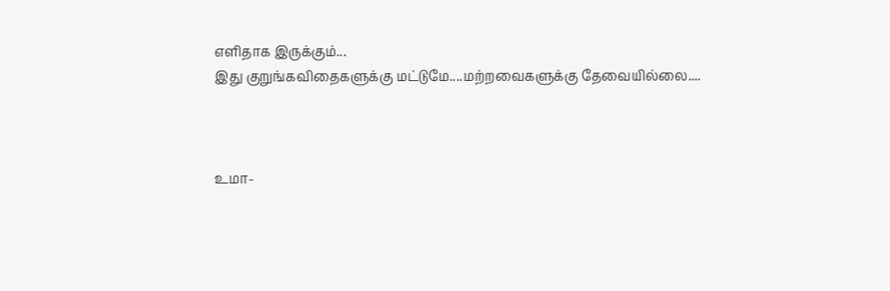எளிதாக இருக்கும்...
இது குறுங்கவிதைகளுக்கு மட்டுமே....மற்றவைகளுக்கு தேவையில்லை....



உமா-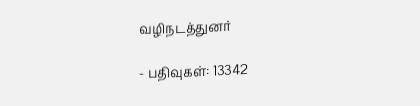வழிநடத்துனர்

- பதிவுகள்: 13342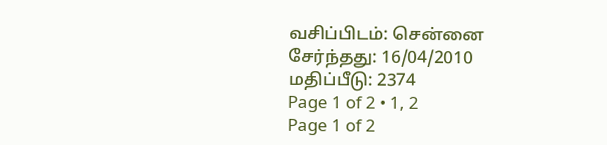வசிப்பிடம்: சென்னை
சேர்ந்தது: 16/04/2010
மதிப்பீடு: 2374
Page 1 of 2 • 1, 2
Page 1 of 2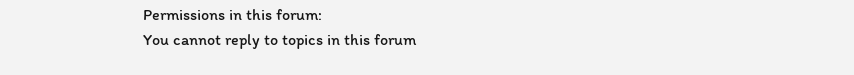Permissions in this forum:
You cannot reply to topics in this forum